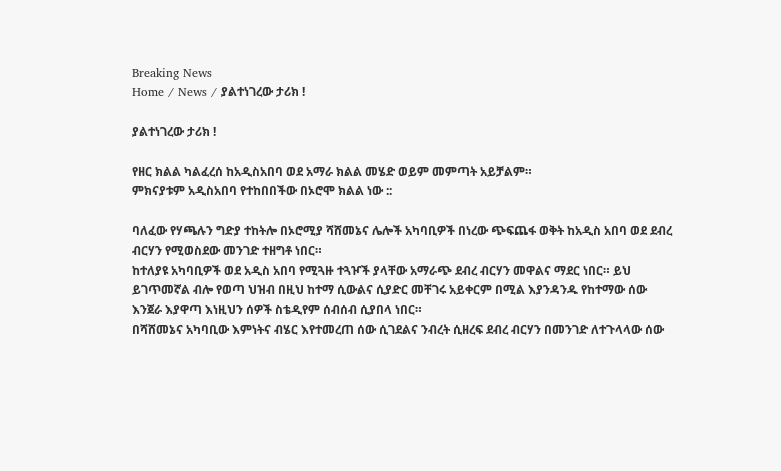Breaking News
Home / News / ያልተነገረው ታሪክ !

ያልተነገረው ታሪክ !

የዘር ክልል ካልፈረሰ ከአዲስአበባ ወደ አማራ ክልል መሄድ ወይም መምጣት አይቻልም።
ምክናያቱም አዲስአበባ የተከበበችው በኦሮሞ ክልል ነው ::

ባለፈው የሃጫሉን ግድያ ተከትሎ በኦሮሚያ ሻሸመኔና ሌሎች አካባቢዎች በነረው ጭፍጨፋ ወቅት ከአዲስ አበባ ወደ ደብረ ብርሃን የሚወስደው መንገድ ተዘግቶ ነበር።
ከተለያዩ አካባቢዎች ወደ አዲስ አበባ የሚጓዙ ተጓዦች ያላቸው አማራጭ ደብረ ብርሃን መዋልና ማደር ነበር። ይህ ይገጥመኛል ብሎ የወጣ ህዝብ በዚህ ከተማ ሲውልና ሲያድር መቸገሩ አይቀርም በሚል እያንዳንዱ የከተማው ሰው እንጀራ እያዋጣ እነዚህን ሰዎች ስቴዲየም ሰብሰብ ሲያበላ ነበር።
በሻሸመኔና አካባቢው እምነትና ብሄር እየተመረጠ ሰው ሲገደልና ንብረት ሲዘረፍ ደብረ ብርሃን በመንገድ ለተጉላላው ሰው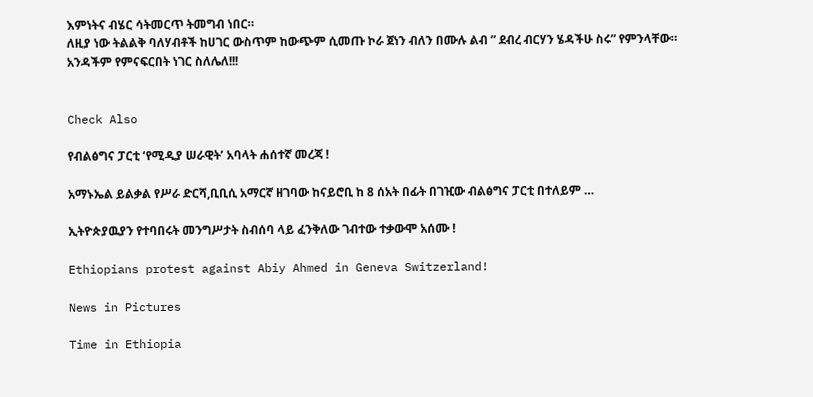እምነትና ብሄር ሳትመርጥ ትመግብ ነበር።
ለዚያ ነው ትልልቅ ባለሃብቶች ከሀገር ውስጥም ከውጭም ሲመጡ ኮራ ጀነን ብለን በሙሉ ልብ ” ደብረ ብርሃን ሄዳችሁ ስሩ” የምንላቸው።
አንዳችም የምናፍርበት ነገር ስለሌለ!!!


Check Also

የብልፅግና ፓርቲ ‘የሚዲያ ሠራዊት’ አባላት ሐሰተኛ መረጃ !

አማኑኤል ይልቃል የሥራ ድርሻ,ቢቢሲ አማርኛ ዘገባው ከናይሮቢ ከ 8 ሰአት በፊት በገዢው ብልፅግና ፓርቲ በተለይም …

ኢትዮጵያዉያን የተባበሩት መንግሥታት ስብሰባ ላይ ፈንቅለው ገብተው ተቃውሞ አሰሙ !

Ethiopians protest against Abiy Ahmed in Geneva Switzerland!

News in Pictures

Time in Ethiopia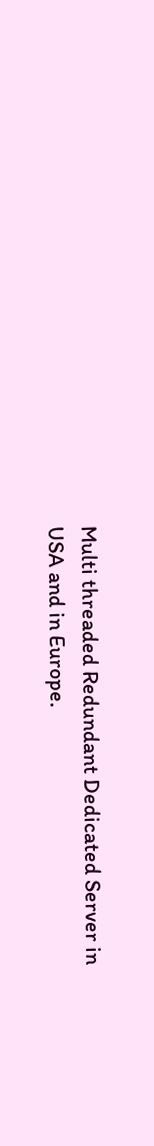Multi threaded Redundant Dedicated Server in USA and in Europe.